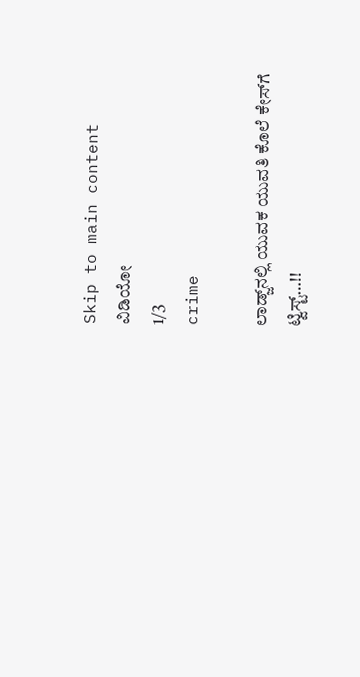Skip to main content
ವಿಡಿಯೋ
1/3
crime

ಲಾಡ್ಜ್‌ನಲ್ಲಿ ಯುವಕ ಯುವತಿ ಕೊಲೆ ಕೇಸ್‌ಗೆ ಟ್ವಿಸ್ಟ್‌…!!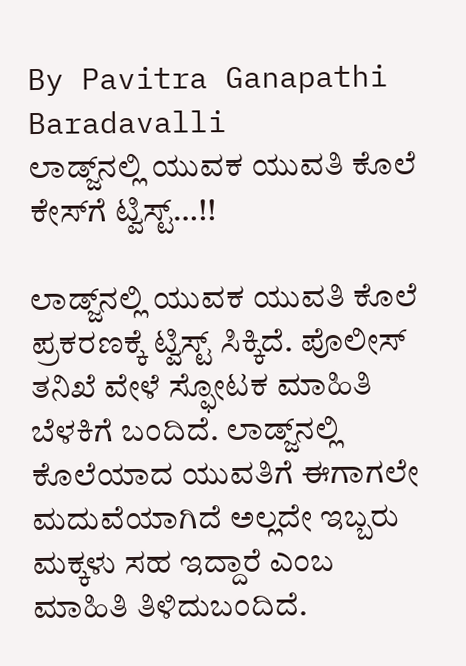By Pavitra Ganapathi Baradavalli
ಲಾಡ್ಜ್‌ನಲ್ಲಿ ಯುವಕ ಯುವತಿ ಕೊಲೆ ಕೇಸ್‌ಗೆ ಟ್ವಿಸ್ಟ್‌…!!

ಲಾಡ್ಜ್‌ನಲ್ಲಿ ಯುವಕ ಯುವತಿ ಕೊಲೆ ಪ್ರಕರಣಕ್ಕೆ ಟ್ವಿಸ್ಟ್‌ ಸಿಕ್ಕಿದೆ. ಪೊಲೀಸ್‌ ತನಿಖೆ ವೇಳೆ ಸ್ಫೋಟಕ ಮಾಹಿತಿ ಬೆಳಕಿಗೆ ಬಂದಿದೆ. ಲಾಡ್ಜ್‌ನಲ್ಲಿ ಕೊಲೆಯಾದ ಯುವತಿಗೆ ಈಗಾಗಲೇ ಮದುವೆಯಾಗಿದೆ ಅಲ್ಲದೇ ಇಬ್ಬರು ಮಕ್ಕಳು ಸಹ ಇದ್ದಾರೆ ಎಂಬ ಮಾಹಿತಿ ತಿಳಿದುಬಂದಿದೆ.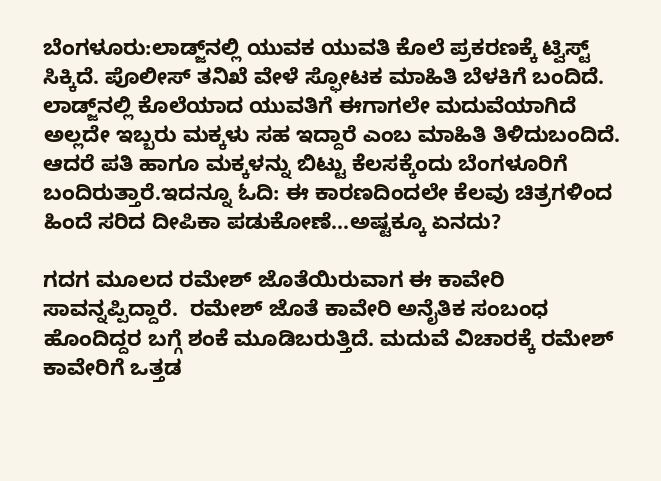ಬೆಂಗಳೂರು:ಲಾಡ್ಜ್‌ನಲ್ಲಿ ಯುವಕ ಯುವತಿ ಕೊಲೆ ಪ್ರಕರಣಕ್ಕೆ ಟ್ವಿಸ್ಟ್‌ ಸಿಕ್ಕಿದೆ. ಪೊಲೀಸ್‌ ತನಿಖೆ ವೇಳೆ ಸ್ಫೋಟಕ ಮಾಹಿತಿ ಬೆಳಕಿಗೆ ಬಂದಿದೆ. ಲಾಡ್ಜ್‌ನಲ್ಲಿ ಕೊಲೆಯಾದ ಯುವತಿಗೆ ಈಗಾಗಲೇ ಮದುವೆಯಾಗಿದೆ ಅಲ್ಲದೇ ಇಬ್ಬರು ಮಕ್ಕಳು ಸಹ ಇದ್ದಾರೆ ಎಂಬ ಮಾಹಿತಿ ತಿಳಿದುಬಂದಿದೆ. ಆದರೆ ಪತಿ ಹಾಗೂ ಮಕ್ಕಳನ್ನು ಬಿಟ್ಟು ಕೆಲಸಕ್ಕೆಂದು ಬೆಂಗಳೂರಿಗೆ ಬಂದಿರುತ್ತಾರೆ.ಇದನ್ನೂ ಓದಿ: ಈ ಕಾರಣದಿಂದಲೇ ಕೆಲವು ಚಿತ್ರಗಳಿಂದ ಹಿಂದೆ ಸರಿದ ದೀಪಿಕಾ ಪಡುಕೋಣೆ...ಅಷ್ಟಕ್ಕೂ ಏನದು?

ಗದಗ ಮೂಲದ ರಮೇಶ್‌ ಜೊತೆಯಿರುವಾಗ ಈ ಕಾವೇರಿ ಸಾವನ್ನಪ್ಪಿದ್ದಾರೆ.  ರಮೇಶ್‌ ಜೊತೆ ಕಾವೇರಿ ಅನೈತಿಕ ಸಂಬಂಧ ಹೊಂದಿದ್ದರ ಬಗ್ಗೆ ಶಂಕೆ ಮೂಡಿಬರುತ್ತಿದೆ. ಮದುವೆ ವಿಚಾರಕ್ಕೆ ರಮೇಶ್‌ ಕಾವೇರಿಗೆ ಒತ್ತಡ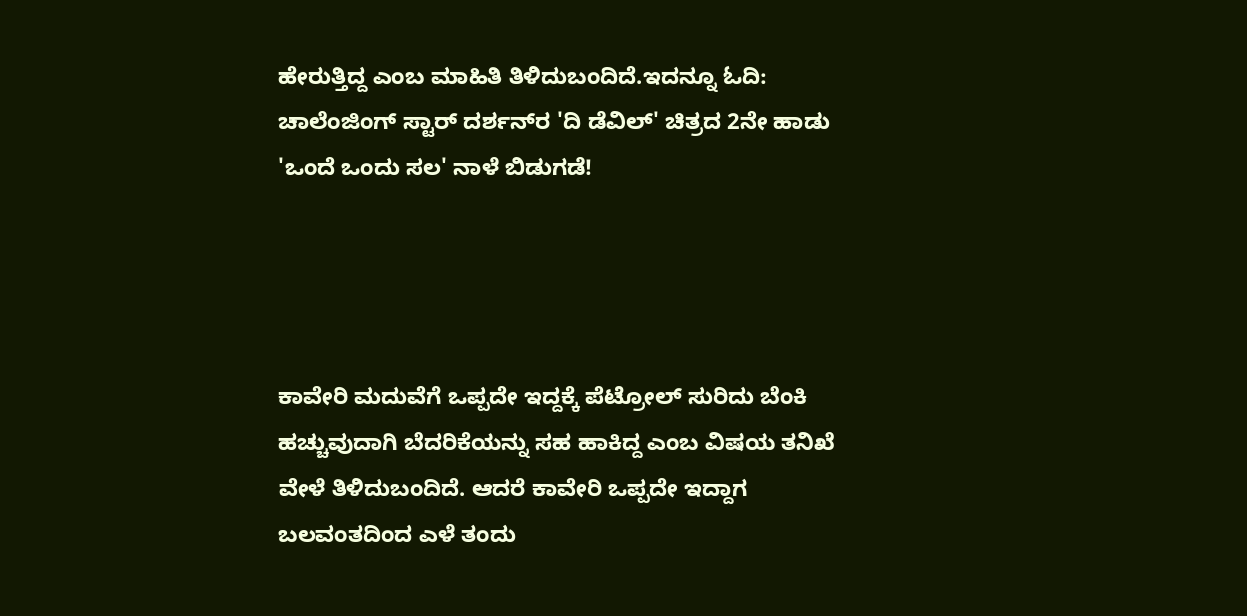ಹೇರುತ್ತಿದ್ದ ಎಂಬ ಮಾಹಿತಿ ತಿಳಿದುಬಂದಿದೆ.ಇದನ್ನೂ ಓದಿ: ಚಾಲೆಂಜಿಂಗ್ ಸ್ಟಾರ್ ದರ್ಶನ್‌ರ 'ದಿ ಡೆವಿಲ್' ಚಿತ್ರದ 2ನೇ ಹಾಡು 'ಒಂದೆ ಒಂದು ಸಲ' ನಾಳೆ ಬಿಡುಗಡೆ!




ಕಾವೇರಿ ಮದುವೆಗೆ ಒಪ್ಪದೇ ಇದ್ದಕ್ಕೆ ಪೆಟ್ರೋಲ್‌ ಸುರಿದು ಬೆಂಕಿ ಹಚ್ಚುವುದಾಗಿ ಬೆದರಿಕೆಯನ್ನು ಸಹ ಹಾಕಿದ್ದ ಎಂಬ ವಿಷಯ ತನಿಖೆ ವೇಳೆ ತಿಳಿದುಬಂದಿದೆ. ಆದರೆ ಕಾವೇರಿ ಒಪ್ಪದೇ ಇದ್ದಾಗ ಬಲವಂತದಿಂದ ಎಳೆ ತಂದು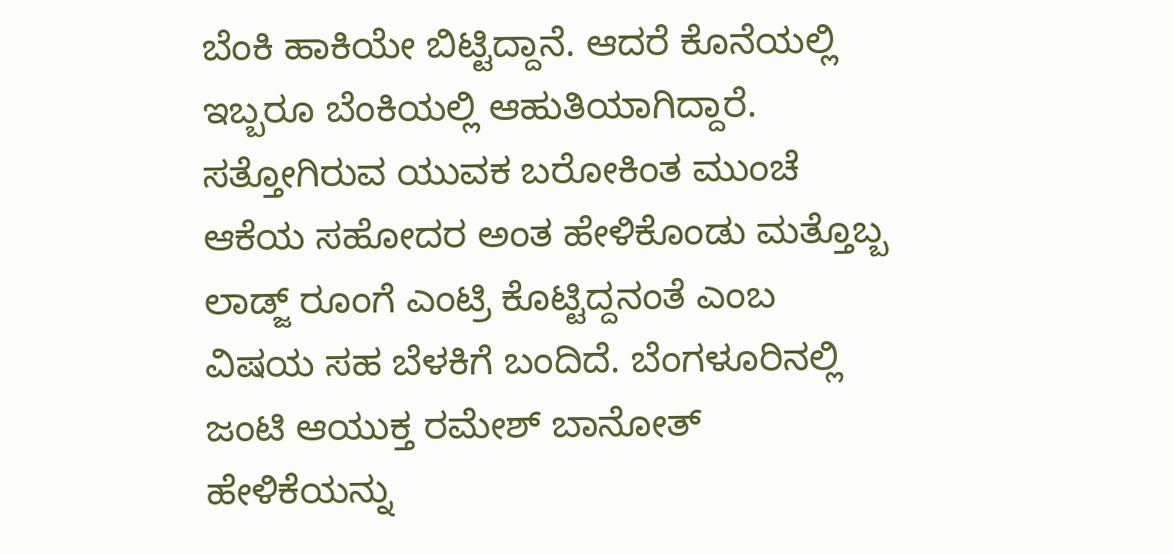ಬೆಂಕಿ ಹಾಕಿಯೇ ಬಿಟ್ಟಿದ್ದಾನೆ. ಆದರೆ ಕೊನೆಯಲ್ಲಿ ಇಬ್ಬರೂ ಬೆಂಕಿಯಲ್ಲಿ ಆಹುತಿಯಾಗಿದ್ದಾರೆ. ಸತ್ತೋಗಿರುವ ಯುವಕ ಬರೋಕಿಂತ ಮುಂಚೆ ಆಕೆಯ ಸಹೋದರ ಅಂತ ಹೇಳಿಕೊಂಡು ಮತ್ತೊಬ್ಬ ಲಾಡ್ಜ್‌ ರೂಂಗೆ ಎಂಟ್ರಿ ಕೊಟ್ಟಿದ್ದನಂತೆ ಎಂಬ ವಿಷಯ ಸಹ ಬೆಳಕಿಗೆ ಬಂದಿದೆ. ಬೆಂಗಳೂರಿನಲ್ಲಿ ಜಂಟಿ ಆಯುಕ್ತ ರಮೇಶ್‌ ಬಾನೋತ್‌ ಹೇಳಿಕೆಯನ್ನು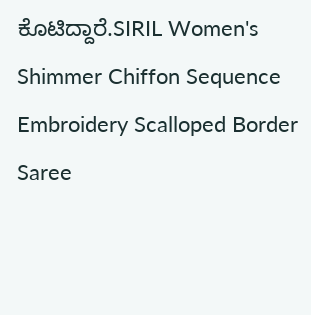ಕೊಟಿದ್ದಾರೆ.SIRIL Women's Shimmer Chiffon Sequence Embroidery Scalloped Border Saree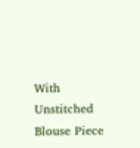With Unstitched Blouse Piece